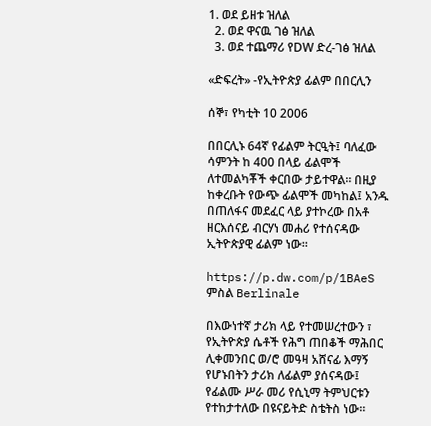1. ወደ ይዘቱ ዝለል
  2. ወደ ዋናዉ ገፅ ዝለል
  3. ወደ ተጨማሪ የDW ድረ-ገፅ ዝለል

«ድፍረት» -የኢትዮጵያ ፊልም በበርሊን

ሰኞ፣ የካቲት 10 2006

በበርሊኑ 64ኛ የፊልም ትርዒት፤ ባለፈው ሳምንት ከ 400 በላይ ፊልሞች ለተመልካቾች ቀርበው ታይተዋል። በዚያ ከቀረቡት የውጭ ፊልሞች መካከል፤ አንዱ በጠለፋና መደፈር ላይ ያተኮረው በአቶ ዘርእሰናይ ብርሃነ መሐሪ የተሰናዳው ኢትዮጵያዊ ፊልም ነው።

https://p.dw.com/p/1BAeS
ምስል Berlinale

በእውነተኛ ታሪክ ላይ የተመሠረተውን ፣ የኢትዮጵያ ሴቶች የሕግ ጠበቆች ማሕበር ሊቀመንበር ወ/ሮ መዓዛ አሸናፊ እማኝ የሆኑበትን ታሪክ ለፊልም ያሰናዳው፤ የፊልሙ ሥራ መሪ የሲኒማ ትምህርቱን የተከታተለው በዩናይትድ ስቴትስ ነው።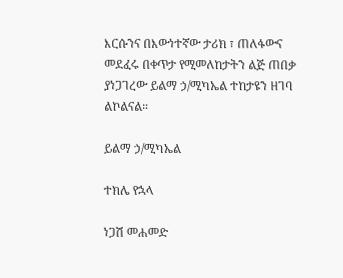እርሱንና በእውነተኛው ታሪክ ፣ ጠለፋውና መደፈሩ በቀጥታ የሚመለከታትን ልጅ ጠበቃ ያነጋገረው ይልማ ኃ/ሚካኤል ተከታዩን ዘገባ ልኮልናል።

ይልማ ኃ/ሚካኤል

ተክሌ የኋላ

ነጋሽ መሐመድ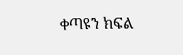ቀጣዩን ክፍል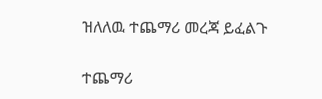ዝለለዉ ተጨማሪ መረጃ ይፈልጉ

ተጨማሪ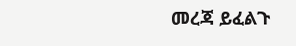መረጃ ይፈልጉ